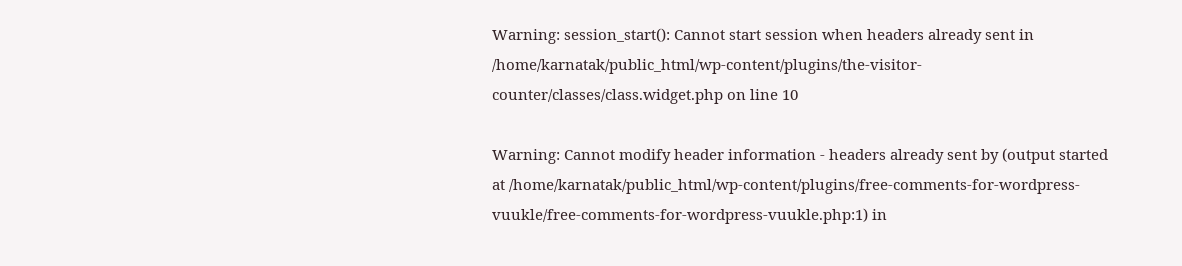Warning: session_start(): Cannot start session when headers already sent in /home/karnatak/public_html/wp-content/plugins/the-visitor-counter/classes/class.widget.php on line 10

Warning: Cannot modify header information - headers already sent by (output started at /home/karnatak/public_html/wp-content/plugins/free-comments-for-wordpress-vuukle/free-comments-for-wordpress-vuukle.php:1) in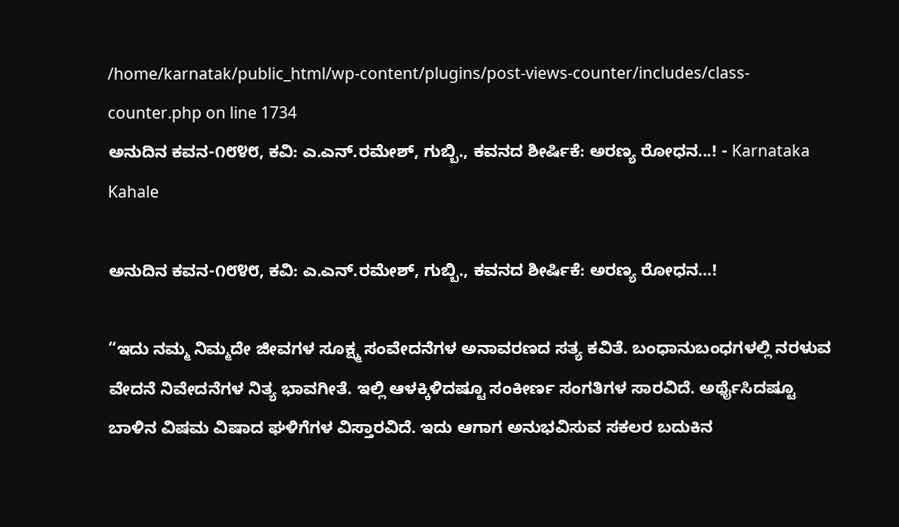/home/karnatak/public_html/wp-content/plugins/post-views-counter/includes/class-counter.php on line 1734
ಅನುದಿನ ಕವನ-೧೮೪೮, ಕವಿ: ಎ.ಎನ್.ರಮೇಶ್, ಗುಬ್ಬಿ., ಕವನದ ಶೀರ್ಷಿಕೆ: ಅರಣ್ಯ ರೋಧನ...! - Karnataka Kahale

ಅನುದಿನ ಕವನ-೧೮೪೮, ಕವಿ: ಎ.ಎನ್.ರಮೇಶ್, ಗುಬ್ಬಿ., ಕವನದ ಶೀರ್ಷಿಕೆ: ಅರಣ್ಯ ರೋಧನ…!

“ಇದು ನಮ್ಮ ನಿಮ್ಮದೇ ಜೀವಗಳ ಸೂಕ್ಷ್ಮ ಸಂವೇದನೆಗಳ ಅನಾವರಣದ ಸತ್ಯ ಕವಿತೆ. ಬಂಧಾನುಬಂಧಗಳಲ್ಲಿ ನರಳುವ ವೇದನೆ ನಿವೇದನೆಗಳ ನಿತ್ಯ ಭಾವಗೀತೆ. ಇಲ್ಲಿ ಆಳಕ್ಕಿಳಿದಷ್ಟೂ ಸಂಕೀರ್ಣ ಸಂಗತಿಗಳ ಸಾರವಿದೆ. ಅರ್ಥೈಸಿದಷ್ಟೂ ಬಾಳಿನ ವಿಷಮ ವಿಷಾದ ಘಳಿಗೆಗಳ ವಿಸ್ತಾರವಿದೆ. ಇದು ಆಗಾಗ ಅನುಭವಿಸುವ ಸಕಲರ ಬದುಕಿನ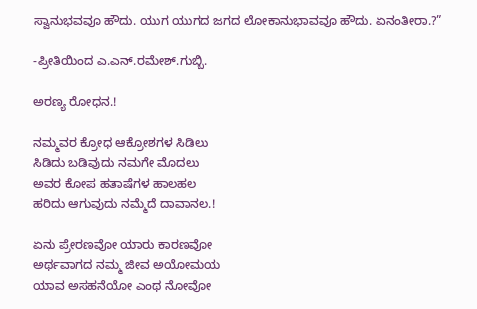ಸ್ವಾನುಭವವೂ ಹೌದು. ಯುಗ ಯುಗದ ಜಗದ ಲೋಕಾನುಭಾವವೂ ಹೌದು. ಏನಂತೀರಾ.?”

-ಪ್ರೀತಿಯಿಂದ ಎ.ಎನ್.ರಮೇಶ್.ಗುಬ್ಬಿ.

ಅರಣ್ಯ ರೋಧನ.!

ನಮ್ಮವರ ಕ್ರೋಧ ಆಕ್ರೋಶಗಳ ಸಿಡಿಲು
ಸಿಡಿದು ಬಡಿವುದು ನಮಗೇ ಮೊದಲು
ಅವರ ಕೋಪ ಹತಾಷೆಗಳ ಹಾಲಹಲ
ಹರಿದು ಆಗುವುದು ನಮ್ಮೆದೆ ದಾವಾನಲ.!

ಏನು ಪ್ರೇರಣವೋ ಯಾರು ಕಾರಣವೋ
ಅರ್ಥವಾಗದ ನಮ್ಮ ಜೀವ ಅಯೋಮಯ
ಯಾವ ಅಸಹನೆಯೋ ಎಂಥ ನೋವೋ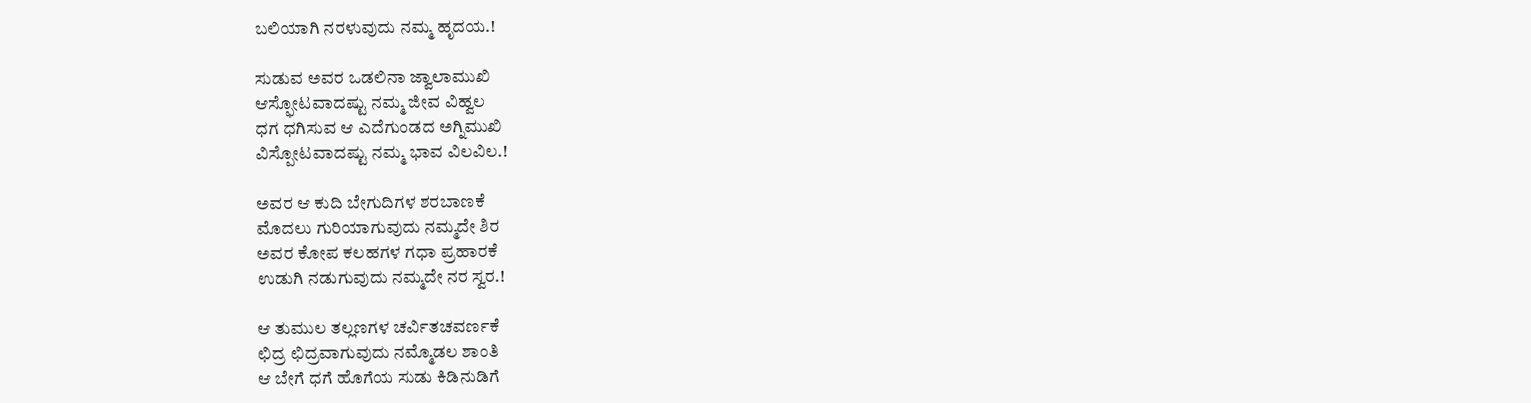ಬಲಿಯಾಗಿ ನರಳುವುದು ನಮ್ಮ ಹೃದಯ.!

ಸುಡುವ ಅವರ ಒಡಲಿನಾ ಜ್ವಾಲಾಮುಖಿ
ಆಸ್ಫೋಟವಾದಷ್ಟು ನಮ್ಮ ಜೀವ ವಿಹ್ವಲ
ಧಗ ಧಗಿಸುವ ಆ ಎದೆಗುಂಡದ ಅಗ್ನಿಮುಖಿ
ವಿಸ್ಪೋಟವಾದಷ್ಟು ನಮ್ಮ ಭಾವ ವಿಲವಿಲ.!

ಅವರ ಆ ಕುದಿ ಬೇಗುದಿಗಳ ಶರಬಾಣಕೆ
ಮೊದಲು ಗುರಿಯಾಗುವುದು ನಮ್ಮದೇ ಶಿರ
ಅವರ ಕೋಪ ಕಲಹಗಳ ಗಧಾ ಪ್ರಹಾರಕೆ
ಉಡುಗಿ ನಡುಗುವುದು ನಮ್ಮದೇ ನರ ಸ್ವರ.!

ಆ ತುಮುಲ ತಲ್ಲಣಗಳ ಚರ್ವಿತಚವರ್ಣಕೆ
ಛಿದ್ರ ಛಿದ್ರವಾಗುವುದು ನಮ್ಮೊಡಲ ಶಾಂತಿ
ಆ ಬೇಗೆ ಧಗೆ ಹೊಗೆಯ ಸುಡು ಕಿಡಿನುಡಿಗೆ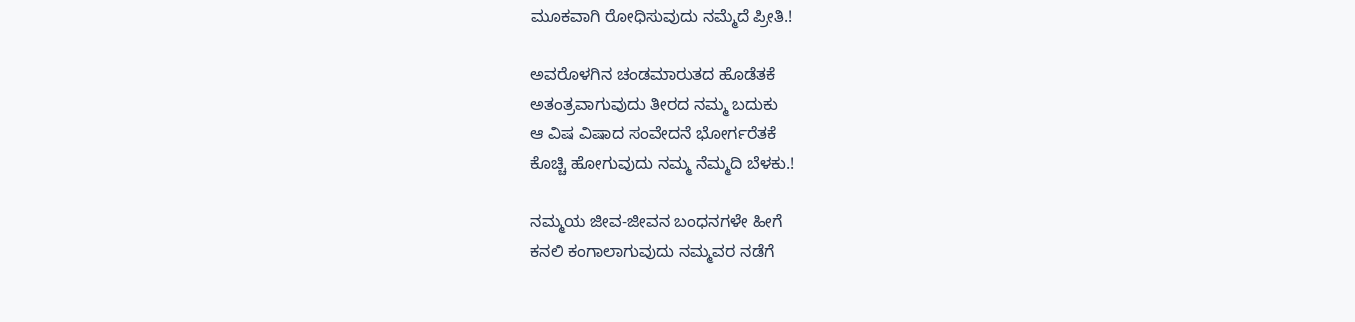ಮೂಕವಾಗಿ ರೋಧಿಸುವುದು ನಮ್ಮೆದೆ ಪ್ರೀತಿ.!

ಅವರೊಳಗಿನ ಚಂಡಮಾರುತದ ಹೊಡೆತಕೆ
ಅತಂತ್ರವಾಗುವುದು ತೀರದ ನಮ್ಮ ಬದುಕು
ಆ ವಿಷ ವಿಷಾದ ಸಂವೇದನೆ ಭೋರ್ಗರೆತಕೆ
ಕೊಚ್ಚಿ ಹೋಗುವುದು ನಮ್ಮ ನೆಮ್ಮದಿ ಬೆಳಕು.!

ನಮ್ಮಯ ಜೀವ-ಜೀವನ ಬಂಧನಗಳೇ ಹೀಗೆ
ಕನಲಿ ಕಂಗಾಲಾಗುವುದು ನಮ್ಮವರ ನಡೆಗೆ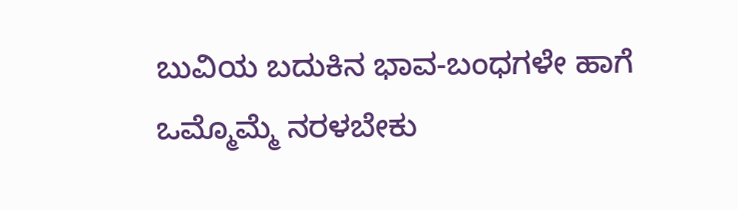ಬುವಿಯ ಬದುಕಿನ ಭಾವ-ಬಂಧಗಳೇ ಹಾಗೆ
ಒಮ್ಮೊಮ್ಮೆ ನರಳಬೇಕು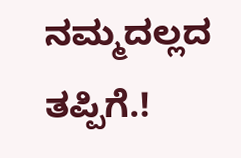ನಮ್ಮದಲ್ಲದ ತಪ್ಪಿಗೆ.!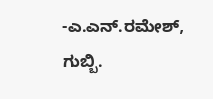-ಎ.ಎನ್.ರಮೇಶ್, ಗುಬ್ಬಿ.